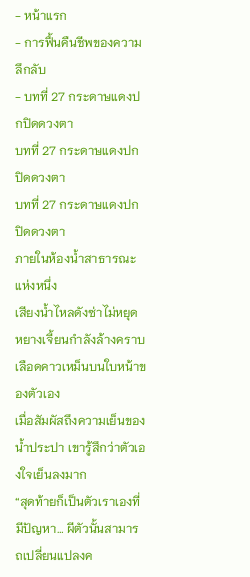- หน้าแรก
- การฟื้นคืนชีพของความลึกลับ
- บทที่ 27 กระดาษแดงปกปิดดวงตา
บทที่ 27 กระดาษแดงปกปิดดวงตา
บทที่ 27 กระดาษแดงปกปิดดวงตา
ภายในห้องน้ำสาธารณะแห่งหนึ่ง
เสียงน้ำไหลดังซ่าไม่หยุด หยางเจี้ยนกำลังล้างคราบเลือดคาวเหม็นบนใบหน้าของตัวเอง
เมื่อสัมผัสถึงความเย็นของน้ำประปา เขารู้สึกว่าตัวเองใจเย็นลงมาก
“สุดท้ายก็เป็นตัวเราเองที่มีปัญหา… ผีตัวนั้นสามารถเปลี่ยนแปลงค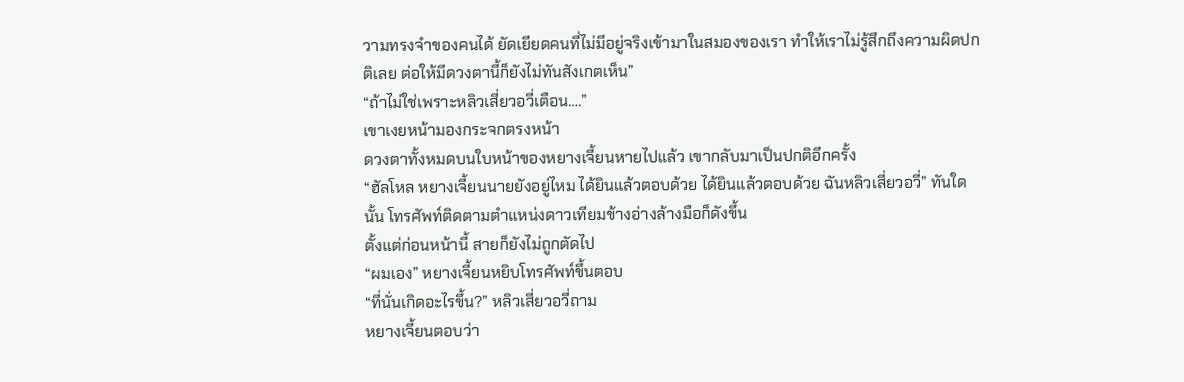วามทรงจำของคนได้ ยัดเยียดคนที่ไม่มีอยู่จริงเข้ามาในสมองของเรา ทำให้เราไม่รู้สึกถึงความผิดปกติเลย ต่อให้มีดวงตานี้ก็ยังไม่ทันสังเกตเห็น”
“ถ้าไม่ใช่เพราะหลิวเสี่ยวอวี่เตือน….”
เขาเงยหน้ามองกระจกตรงหน้า
ดวงตาทั้งหมดบนใบหน้าของหยางเจี้ยนหายไปแล้ว เขากลับมาเป็นปกติอีกครั้ง
“ฮัลโหล หยางเจี้ยนนายยังอยู่ไหม ได้ยินแล้วตอบด้วย ได้ยินแล้วตอบด้วย ฉันหลิวเสี่ยวอวี่” ทันใดนั้น โทรศัพท์ติดตามตำแหน่งดาวเทียมข้างอ่างล้างมือก็ดังขึ้น
ตั้งแต่ก่อนหน้านี้ สายก็ยังไม่ถูกตัดไป
“ผมเอง” หยางเจี้ยนหยิบโทรศัพท์ขึ้นตอบ
“ที่นั่นเกิดอะไรขึ้น?” หลิวเสี่ยวอวี่ถาม
หยางเจี้ยนตอบว่า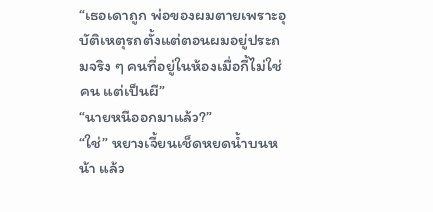“เธอเดาถูก พ่อของผมตายเพราะอุบัติเหตุรถตั้งแต่ตอนผมอยู่ประถมจริง ๆ คนที่อยู่ในห้องเมื่อกี้ไม่ใช่คน แต่เป็นผี”
“นายหนีออกมาแล้ว?”
“ใช่” หยางเจี้ยนเช็ดหยดน้ำบนหน้า แล้ว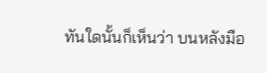ทันใดนั้นก็เห็นว่า บนหลังมือ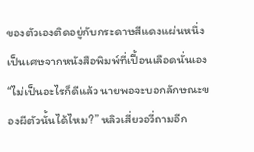ของตัวเองติดอยู่กับกระดาษสีแดงแผ่นหนึ่ง
เป็นเศษจากหนังสือพิมพ์ที่เปื้อนเลือดนั่นเอง
“ไม่เป็นอะไรก็ดีแล้ว นายพอจะบอกลักษณะของผีตัวนั้นได้ไหม?” หลิวเสี่ยวอวี่ถามอีก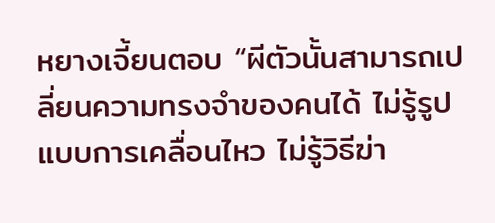หยางเจี้ยนตอบ “ผีตัวนั้นสามารถเปลี่ยนความทรงจำของคนได้ ไม่รู้รูปแบบการเคลื่อนไหว ไม่รู้วิธีฆ่า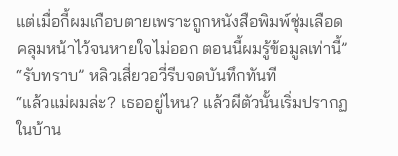แต่เมื่อกี้ผมเกือบตายเพราะถูกหนังสือพิมพ์ชุ่มเลือดคลุมหน้าไว้จนหายใจไม่ออก ตอนนี้ผมรู้ข้อมูลเท่านี้”
“รับทราบ” หลิวเสี่ยวอวี่รีบจดบันทึกทันที
“แล้วแม่ผมล่ะ? เธออยู่ไหน? แล้วผีตัวนั้นเริ่มปรากฏในบ้าน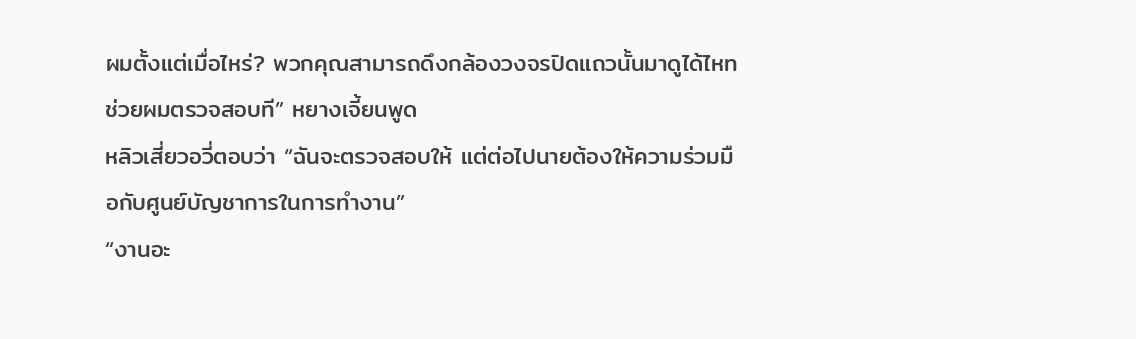ผมตั้งแต่เมื่อไหร่? พวกคุณสามารถดึงกล้องวงจรปิดแถวนั้นมาดูได้ไหท ช่วยผมตรวจสอบที” หยางเจี้ยนพูด
หลิวเสี่ยวอวี่ตอบว่า “ฉันจะตรวจสอบให้ แต่ต่อไปนายต้องให้ความร่วมมือกับศูนย์บัญชาการในการทำงาน”
“งานอะ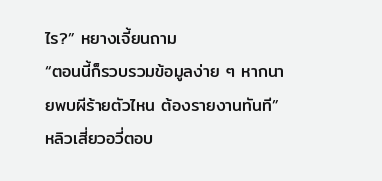ไร?” หยางเจี้ยนถาม
“ตอนนี้ก็รวบรวมข้อมูลง่าย ๆ หากนายพบผีร้ายตัวไหน ต้องรายงานทันที” หลิวเสี่ยวอวี่ตอบ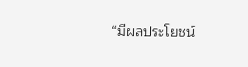“มีผลประโยชน์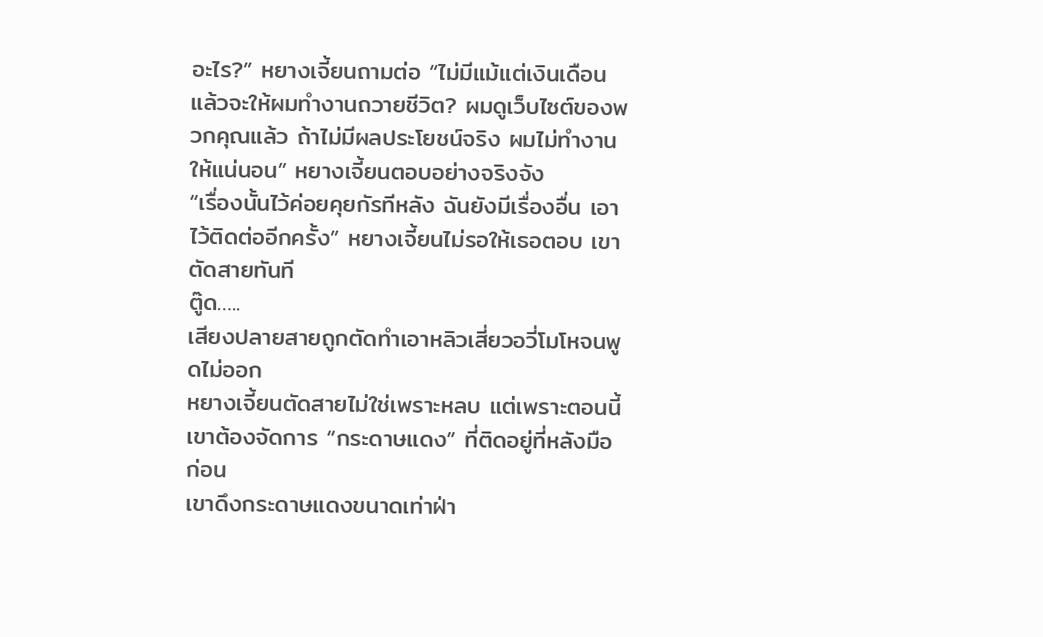อะไร?” หยางเจี้ยนถามต่อ “ไม่มีแม้แต่เงินเดือนแล้วจะให้ผมทำงานถวายชีวิต? ผมดูเว็บไซต์ของพวกคุณแล้ว ถ้าไม่มีผลประโยชน์จริง ผมไม่ทำงานให้แน่นอน” หยางเจี้ยนตอบอย่างจริงจัง
“เรื่องนั้นไว้ค่อยคุยกัรทีหลัง ฉันยังมีเรื่องอื่น เอาไว้ติดต่ออีกครั้ง” หยางเจี้ยนไม่รอให้เธอตอบ เขาตัดสายทันที
ตู๊ด…..
เสียงปลายสายถูกตัดทำเอาหลิวเสี่ยวอวี่โมโหจนพูดไม่ออก
หยางเจี้ยนตัดสายไม่ใช่เพราะหลบ แต่เพราะตอนนี้เขาต้องจัดการ “กระดาษแดง” ที่ติดอยู่ที่หลังมือก่อน
เขาดึงกระดาษแดงขนาดเท่าฝ่า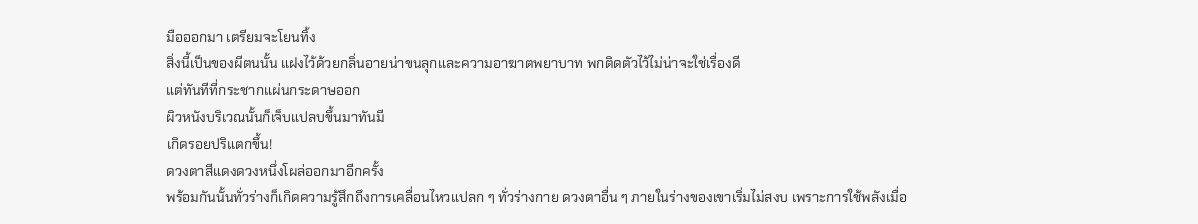มือออกมา เตรียมจะโยนทิ้ง
สิ่งนี้เป็นของผีตนนั้น แฝงไว้ด้วยกลิ่นอายน่าขนลุกและความอาฆาตพยาบาท พกติดตัวไว้ไม่น่าจะใช่เรื่องดี
แต่ทันทีที่กระชากแผ่นกระดาษออก
ผิวหนังบริเวณนั้นก็เจ็บแปลบขึ้นมาทันมี
เกิดรอยปริแตกขึ้น!
ดวงตาสีแดงดวงหนึ่งโผล่ออกมาอีกครั้ง
พร้อมกันนั้นทั่วร่างก็เกิดความรู้สึกถึงการเคลื่อนไหวแปลก ๆ ทั่วร่างกาย ดวงตาอื่น ๆ ภายในร่างของเขาเริ่มไม่สงบ เพราะการใช้พลังเมื่อ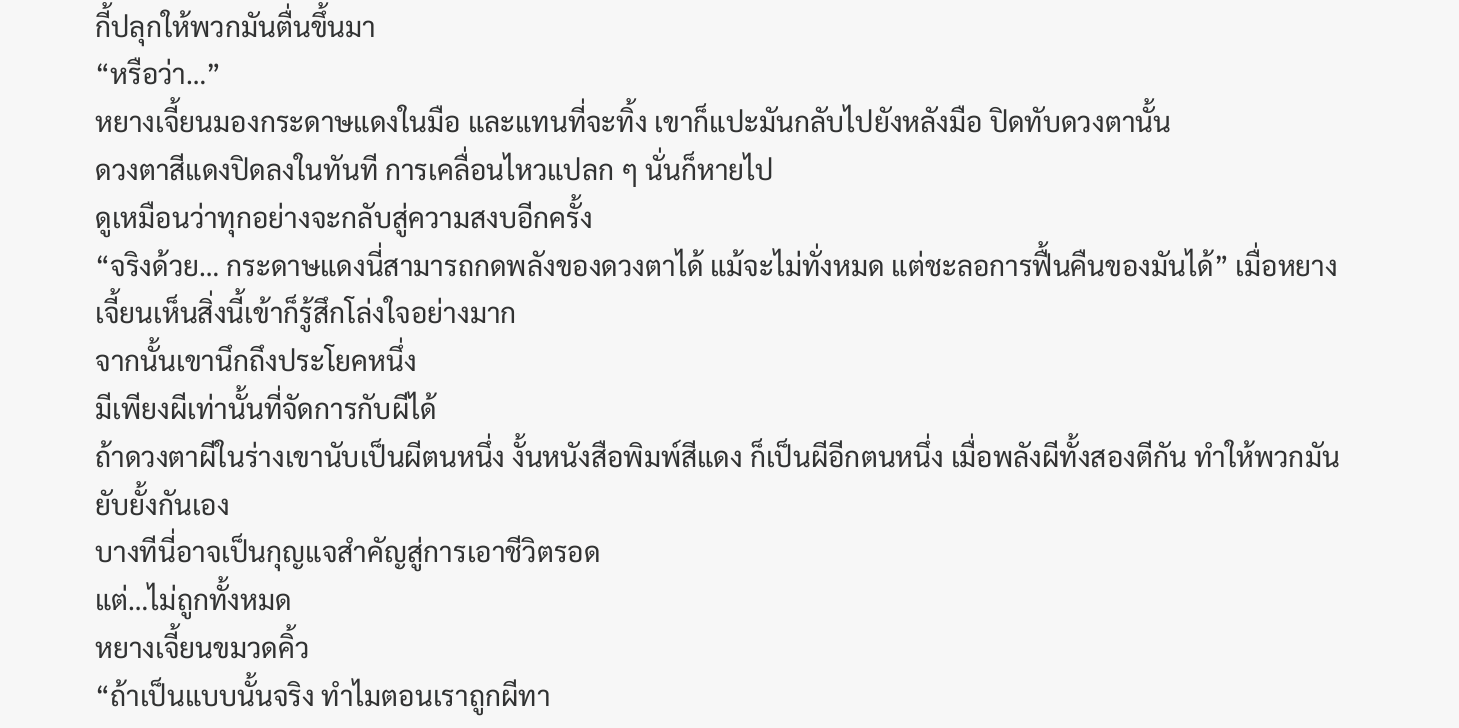กี้ปลุกให้พวกมันตื่นขึ้นมา
“หรือว่า…”
หยางเจี้ยนมองกระดาษแดงในมือ และแทนที่จะทิ้ง เขาก็แปะมันกลับไปยังหลังมือ ปิดทับดวงตานั้น
ดวงตาสีแดงปิดลงในทันที การเคลื่อนไหวแปลก ๆ นั่นก็หายไป
ดูเหมือนว่าทุกอย่างจะกลับสู่ความสงบอีกครั้ง
“จริงด้วย… กระดาษแดงนี่สามารถกดพลังของดวงตาได้ แม้จะไม่ทั่งหมด แต่ชะลอการฟื้นคืนของมันได้” เมื่อหยางเจี้ยนเห็นสิ่งนี้เข้าก็รู้สึกโล่งใจอย่างมาก
จากนั้นเขานึกถึงประโยคหนึ่ง
มีเพียงผีเท่านั้นที่จัดการกับผีได้
ถ้าดวงตาผีในร่างเขานับเป็นผีตนหนึ่ง งั้นหนังสือพิมพ์สีแดง ก็เป็นผีอีกตนหนึ่ง เมื่อพลังผีทั้งสองตีกัน ทำให้พวกมันยับยั้งกันเอง
บางทีนี่อาจเป็นกุญแจสำคัญสู่การเอาชีวิตรอด
แต่…ไม่ถูกทั้งหมด
หยางเจี้ยนขมวดคิ้ว
“ถ้าเป็นแบบนั้นจริง ทำไมตอนเราถูกผีทา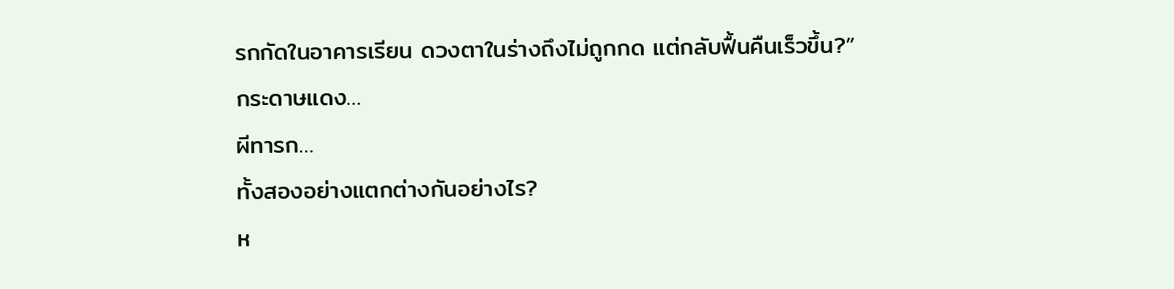รกกัดในอาคารเรียน ดวงตาในร่างถึงไม่ถูกกด แต่กลับฟื้นคืนเร็วขึ้น?”
กระดาษแดง…
ผีทารก…
ทั้งสองอย่างแตกต่างกันอย่างไร?
ห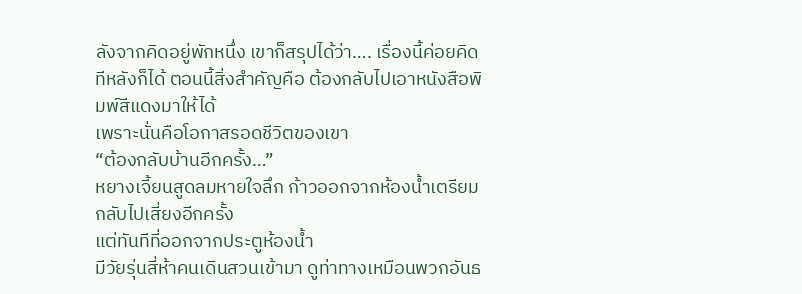ลังจากคิดอยู่พักหนึ่ง เขาก็สรุปได้ว่า…. เรื่องนี้ค่อยคิดทีหลังก็ได้ ตอนนี้สิ่งสำคัญคือ ต้องกลับไปเอาหนังสือพิมพ์สีแดงมาให้ได้
เพราะนั่นคือโอกาสรอดชีวิตของเขา
“ต้องกลับบ้านอีกครั้ง…”
หยางเจี้ยนสูดลมหายใจลึก ก้าวออกจากห้องน้ำเตรียมกลับไปเสี่ยงอีกครั้ง
แต่ทันทีที่ออกจากประตูห้องน้ำ
มีวัยรุ่นสี่ห้าคนเดินสวนเข้ามา ดูท่าทางเหมือนพวกอันธ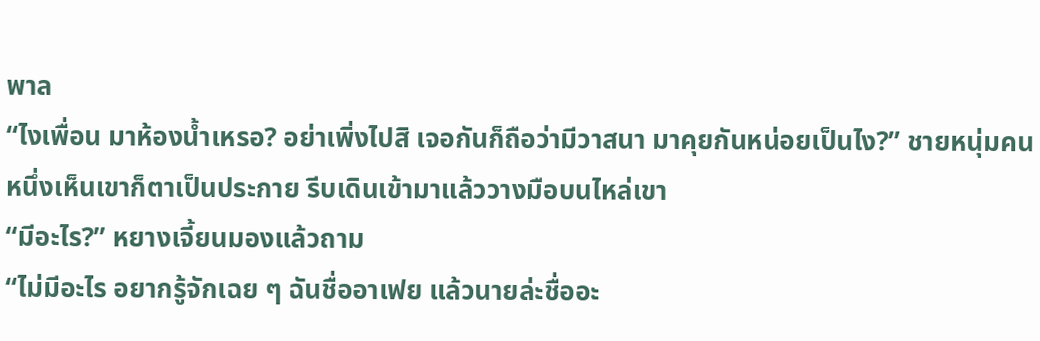พาล
“ไงเพื่อน มาห้องน้ำเหรอ? อย่าเพิ่งไปสิ เจอกันก็ถือว่ามีวาสนา มาคุยกันหน่อยเป็นไง?” ชายหนุ่มคนหนึ่งเห็นเขาก็ตาเป็นประกาย รีบเดินเข้ามาแล้ววางมือบนไหล่เขา
“มีอะไร?” หยางเจี้ยนมองแล้วถาม
“ไม่มีอะไร อยากรู้จักเฉย ๆ ฉันชื่ออาเฟย แล้วนายล่ะชื่ออะ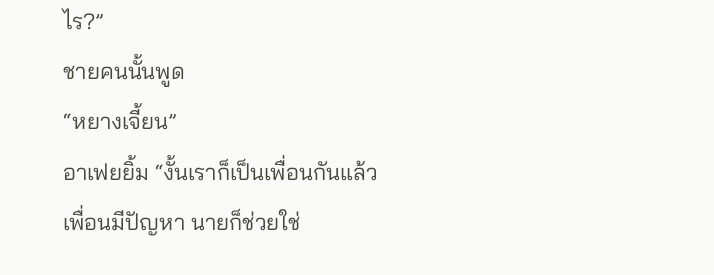ไร?”
ชายคนนั้นพูด
“หยางเจี้ยน”
อาเฟยยิ้ม “งั้นเราก็เป็นเพื่อนกันแล้ว เพื่อนมีปัญหา นายก็ช่วยใช่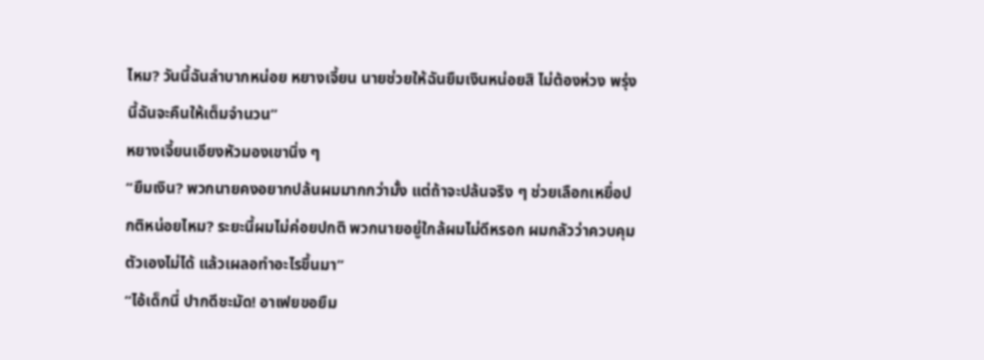ไหม? วันนี้ฉันลำบากหน่อย หยางเจี้ยน นายช่วยให้ฉันยืมเงินหน่อยสิ ไม่ต้องห่วง พรุ่งนี้ฉันจะคืนให้เต็มจำนวน”
หยางเจี้ยนเอียงหัวมองเขานิ่ง ๆ
“ยืมเงิน? พวกนายคงอยากปล้นผมมากกว่ามั้ง แต่ถ้าจะปล้นจริง ๆ ช่วยเลือกเหยื่อปกติหน่อยไหม? ระยะนี้ผมไม่ค่อยปกติ พวกนายอยู่ใกล้ผมไม่ดีหรอก ผมกลัวว่าควบคุมตัวเองไม่ได้ แล้วเผลอทำอะไรขึ้นมา”
“ไอ้เด็กนี่ ปากดีชะมัด! อาเฟยขอยืม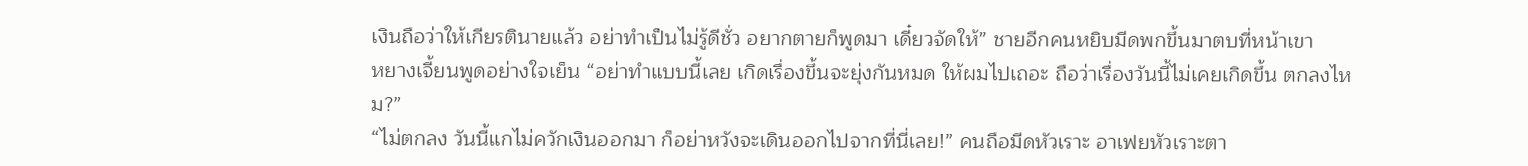เงินถือว่าให้เกียรตินายแล้ว อย่าทำเป็นไม่รู้ดีชั่ว อยากตายก็พูดมา เดี๋ยวจัดให้” ชายอีกคนหยิบมีดพกขึ้นมาตบที่หน้าเขา
หยางเจี้ยนพูดอย่างใจเย็น “อย่าทำแบบนี้เลย เกิดเรื่องขึ้นจะยุ่งกันหมด ให้ผมไปเถอะ ถือว่าเรื่องวันนี้ไม่เคยเกิดขึ้น ตกลงไหม?”
“ไม่ตกลง วันนี้แกไม่ควักเงินออกมา ก็อย่าหวังจะเดินออกไปจากที่นี่เลย!” คนถือมีดหัวเราะ อาเฟยหัวเราะตา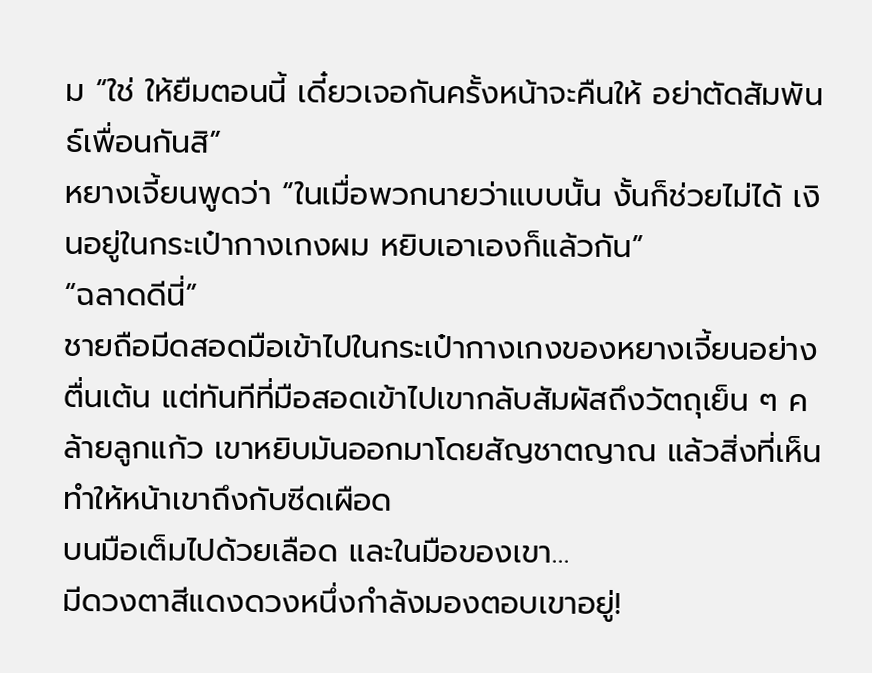ม “ใช่ ให้ยืมตอนนี้ เดี๋ยวเจอกันครั้งหน้าจะคืนให้ อย่าตัดสัมพันธ์เพื่อนกันสิ”
หยางเจี้ยนพูดว่า “ในเมื่อพวกนายว่าแบบนั้น งั้นก็ช่วยไม่ได้ เงินอยู่ในกระเป๋ากางเกงผม หยิบเอาเองก็แล้วกัน”
“ฉลาดดีนี่”
ชายถือมีดสอดมือเข้าไปในกระเป๋ากางเกงของหยางเจี้ยนอย่างตื่นเต้น แต่ทันทีที่มือสอดเข้าไปเขากลับสัมผัสถึงวัตถุเย็น ๆ คล้ายลูกแก้ว เขาหยิบมันออกมาโดยสัญชาตญาณ แล้วสิ่งที่เห็นทำให้หน้าเขาถึงกับซีดเผือด
บนมือเต็มไปด้วยเลือด และในมือของเขา…
มีดวงตาสีแดงดวงหนึ่งกำลังมองตอบเขาอยู่!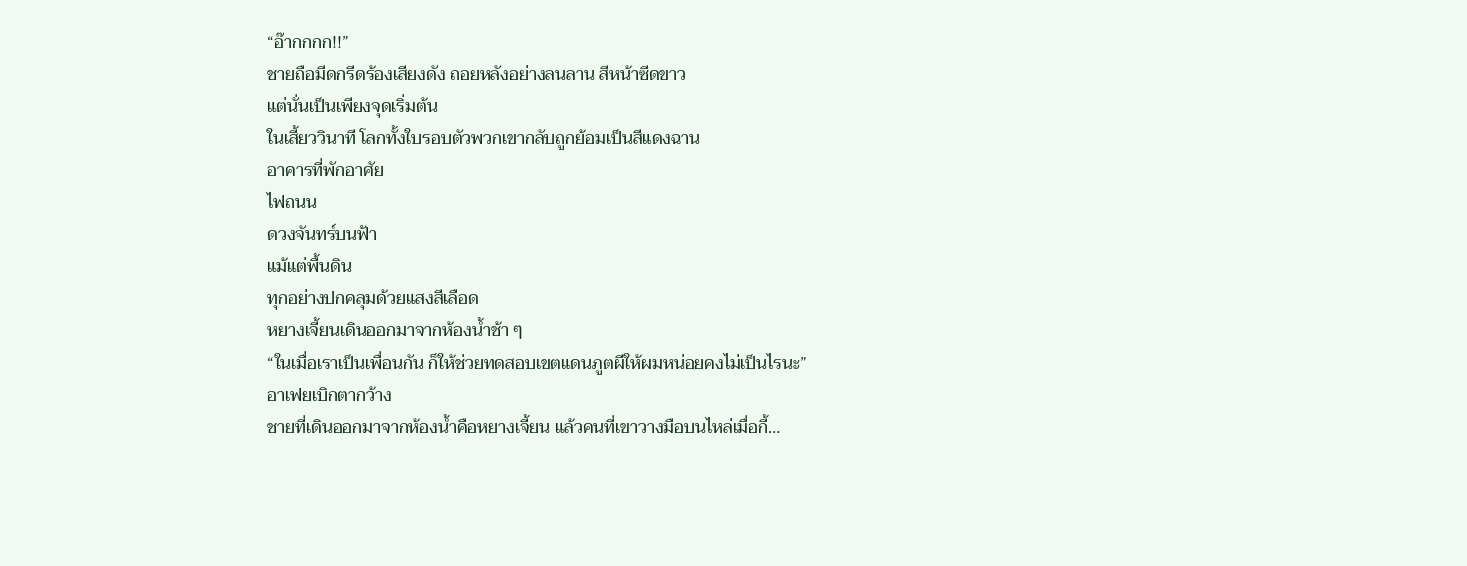“อ๊ากกกก!!”
ชายถือมีดกรีดร้องเสียงดัง ถอยหลังอย่างลนลาน สีหน้าซีดขาว
แต่นั่นเป็นเพียงจุดเริ่มต้น
ในเสี้ยววินาที โลกทั้งใบรอบตัวพวกเขากลับถูกย้อมเป็นสีแดงฉาน
อาคารที่พักอาศัย
ไฟถนน
ดวงจันทร์บนฟ้า
แม้แต่พื้นดิน
ทุกอย่างปกคลุมด้วยแสงสีเลือด
หยางเจี้ยนเดินออกมาจากห้องน้ำช้า ๆ
“ในเมื่อเราเป็นเพื่อนกัน ก็ให้ช่วยทดสอบเขตแดนภูตผีให้ผมหน่อยคงไม่เป็นไรนะ”
อาเฟยเบิกตากว้าง
ชายที่เดินออกมาจากห้องน้ำคือหยางเจี้ยน แล้วคนที่เขาวางมือบนไหล่เมื่อกี้…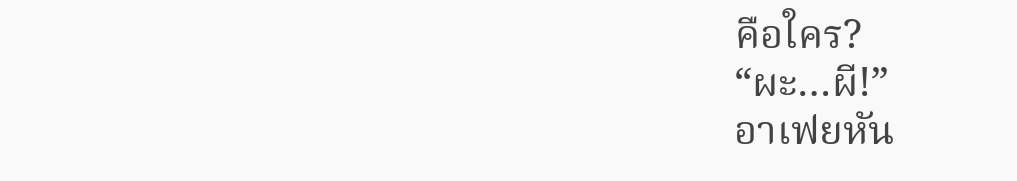คือใคร?
“ผะ…ผี!”
อาเฟยหัน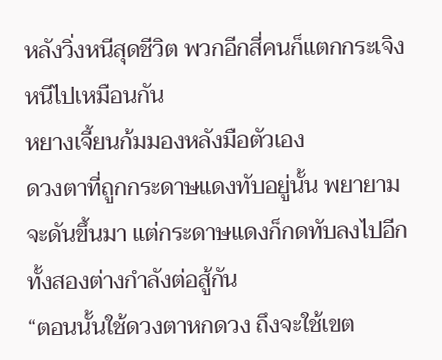หลังวิ่งหนีสุดชีวิต พวกอีกสี่คนก็แตกกระเจิงหนีไปเหมือนกัน
หยางเจี้ยนก้มมองหลังมือตัวเอง
ดวงตาที่ถูกกระดาษแดงทับอยู่นั้น พยายามจะดันขึ้นมา แต่กระดาษแดงก็กดทับลงไปอีก ทั้งสองต่างกำลังต่อสู้กัน
“ตอนนั้นใช้ดวงตาหกดวง ถึงจะใช้เขต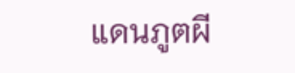แดนภูตผี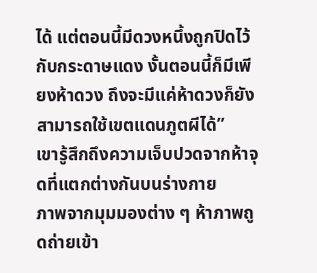ได้ แต่ตอนนี้มีดวงหนึ้งถูกปิดไว้กับกระดาษแดง งั้นตอนนี้ก็มีเพียงห้าดวง ถึงจะมีแค่ห้าดวงก็ยังสามารถใช้เขตแดนภูตผีได้”
เขารู้สึกถึงความเจ็บปวดจากห้าจุดที่แตกต่างกันบนร่างกาย
ภาพจากมุมมองต่าง ๆ ห้าภาพถูดถ่ายเข้า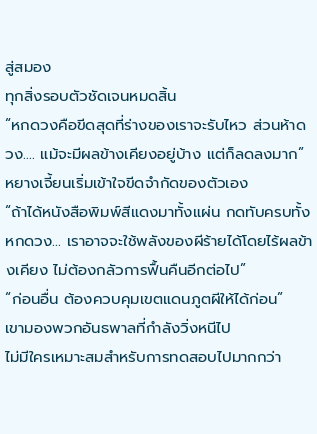สู่สมอง
ทุกสิ่งรอบตัวชัดเจนหมดสิ้น
“หกดวงคือขีดสุดที่ร่างของเราจะรับไหว ส่วนห้าดวง…. แม้จะมีผลข้างเคียงอยู่บ้าง แต่ก็ลดลงมาก” หยางเจี้ยนเริ่มเข้าใจขีดจำกัดของตัวเอง
“ถ้าได้หนังสือพิมพ์สีแดงมาทั้งแผ่น กดทับครบทั้งหกดวง… เราอาจจะใช้พลังของผีร้ายได้โดยไร้ผลข้างเคียง ไม่ต้องกลัวการฟื้นคืนอีกต่อไป”
“ก่อนอื่น ต้องควบคุมเขตแดนภูตผีให้ได้ก่อน”
เขามองพวกอันธพาลที่กำลังวิ่งหนีไป
ไม่มีใครเหมาะสมสำหรับการทดสอบไปมากกว่า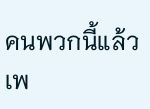คนพวกนี้แล้ว
เพ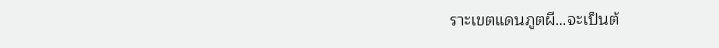ราะเขตแดนภูตผี…จะเป็นต้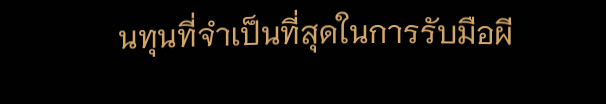นทุนที่จำเป็นที่สุดในการรับมือผี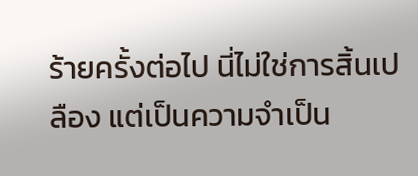ร้ายครั้งต่อไป นี่ไม่ใช่การสิ้นเปลือง แต่เป็นความจำเป็น